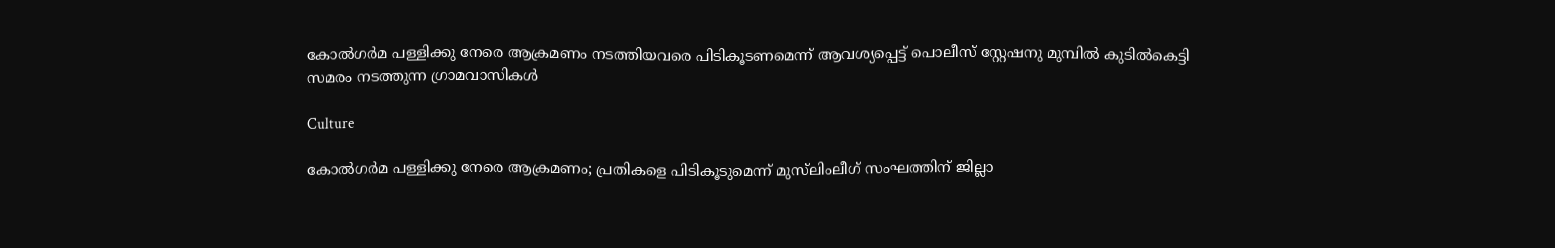കോല്‍ഗര്‍മ പള്ളിക്കു നേരെ ആക്രമണം നടത്തിയവരെ പിടികൂടണമെന്ന് ആവശ്യപ്പെട്ട് പൊലീസ് സ്റ്റേഷനു മുമ്പില്‍ കുടില്‍കെട്ടി സമരം നടത്തുന്ന ഗ്രാമവാസികള്‍

Culture

കോല്‍ഗര്‍മ പള്ളിക്കു നേരെ ആക്രമണം; പ്രതികളെ പിടികൂടുമെന്ന് മുസ്‌ലിംലീഗ് സംഘത്തിന് ജില്ലാ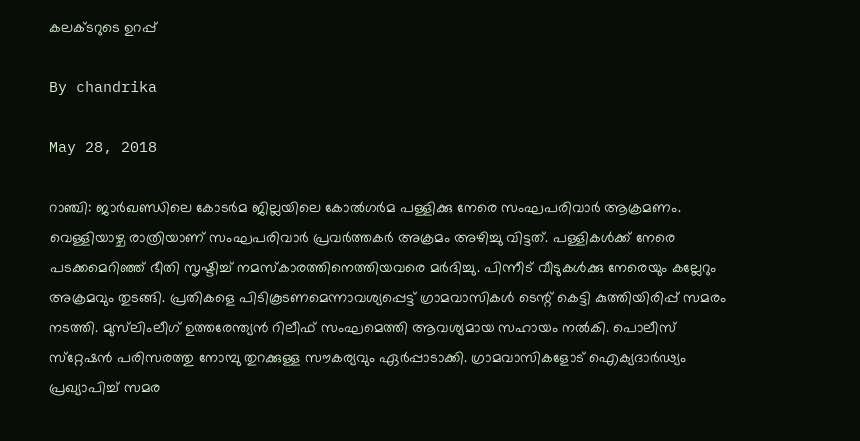കലക്ടറുടെ ഉറപ്പ്

By chandrika

May 28, 2018

റാഞ്ചി: ജാര്‍ഖണ്ഡിലെ കോടര്‍മ ജില്ലയിലെ കോല്‍ഗര്‍മ പള്ളിക്കു നേരെ സംഘപരിവാര്‍ ആക്രമണം. വെള്ളിയാഴ്ച രാത്രിയാണ് സംഘപരിവാര്‍ പ്രവര്‍ത്തകര്‍ അക്രമം അഴിച്ചു വിട്ടത്. പള്ളികള്‍ക്ക് നേരെ പടക്കമെറിഞ്ഞ് ഭീതി സൃഷ്ടിച്ച് നമസ്‌കാരത്തിനെത്തിയവരെ മര്‍ദിച്ചു. പിന്നീട് വീടുകള്‍ക്കു നേരെയും കല്ലേറും അക്രമവും തുടങ്ങി. പ്രതികളെ പിടികൂടണമെന്നാവശ്യപ്പെട്ട് ഗ്രാമവാസികള്‍ ടെന്റ് കെട്ടി കുത്തിയിരിപ്പ് സമരം നടത്തി. മുസ്‌ലിംലീഗ് ഉത്തരേന്ത്യന്‍ റിലീഫ് സംഘമെത്തി ആവശ്യമായ സഹായം നല്‍കി. പൊലീസ് സ്‌റ്റേഷന്‍ പരിസരത്തു നോമ്പു തുറക്കുള്ള സൗകര്യവും ഏര്‍പ്പാടാക്കി. ഗ്രാമവാസികളോട് ഐക്യദാര്‍ഢ്യം പ്രഖ്യാപിച്ച് സമര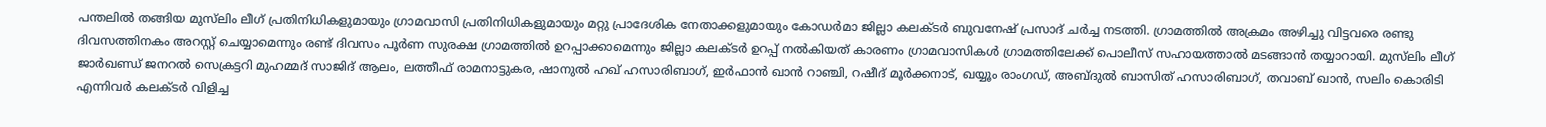പന്തലില്‍ തങ്ങിയ മുസ്‌ലിം ലീഗ് പ്രതിനിധികളുമായും ഗ്രാമവാസി പ്രതിനിധികളുമായും മറ്റു പ്രാദേശിക നേതാക്കളുമായും കോഡര്‍മാ ജില്ലാ കലക്ടര്‍ ബുവനേഷ് പ്രസാദ് ചര്‍ച്ച നടത്തി. ഗ്രാമത്തില്‍ അക്രമം അഴിച്ചു വിട്ടവരെ രണ്ടു ദിവസത്തിനകം അറസ്റ്റ് ചെയ്യാമെന്നും രണ്ട് ദിവസം പൂര്‍ണ സുരക്ഷ ഗ്രാമത്തില്‍ ഉറപ്പാക്കാമെന്നും ജില്ലാ കലക്ടര്‍ ഉറപ്പ് നല്‍കിയത് കാരണം ഗ്രാമവാസികള്‍ ഗ്രാമത്തിലേക്ക് പൊലീസ് സഹായത്താല്‍ മടങ്ങാന്‍ തയ്യാറായി. മുസ്‌ലിം ലീഗ് ജാര്‍ഖണ്ഡ് ജനറല്‍ സെക്രട്ടറി മുഹമ്മദ് സാജിദ് ആലം, ലത്തീഫ് രാമനാട്ടുകര, ഷാനുല്‍ ഹഖ് ഹസാരിബാഗ്, ഇര്‍ഫാന്‍ ഖാന്‍ റാഞ്ചി, റഷീദ് മൂര്‍ക്കനാട്, ഖയ്യൂം രാംഗഡ്, അബ്ദുല്‍ ബാസിത് ഹസാരിബാഗ്, തവാബ് ഖാന്‍, സലിം കൊരിടി എന്നിവര്‍ കലക്ടര്‍ വിളിച്ച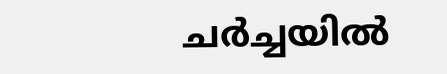ചര്‍ച്ചയില്‍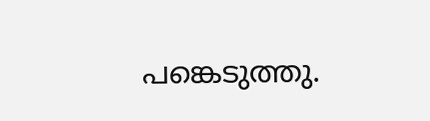പങ്കെടുത്തു.